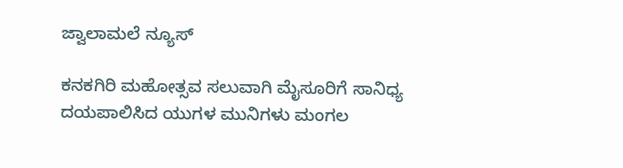ಜ್ವಾಲಾಮಲೆ ನ್ಯೂಸ್

ಕನಕಗಿರಿ ಮಹೋತ್ಸವ ಸಲುವಾಗಿ ಮೈಸೂರಿಗೆ ಸಾನಿಧ್ಯ ದಯಪಾಲಿಸಿದ ಯುಗಳ ಮುನಿಗಳು ಮಂಗಲ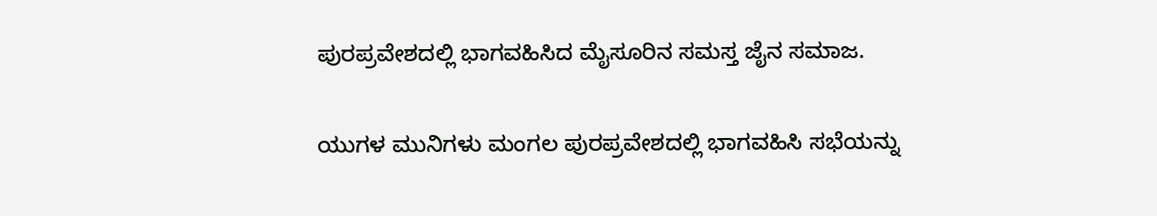ಪುರಪ್ರವೇಶದಲ್ಲಿ ಭಾಗವಹಿಸಿದ ಮೈಸೂರಿನ ಸಮಸ್ತ ಜೈನ ಸಮಾಜ.

ಯುಗಳ ಮುನಿಗಳು ಮಂಗಲ ಪುರಪ್ರವೇಶದಲ್ಲಿ ಭಾಗವಹಿಸಿ ಸಭೆಯನ್ನು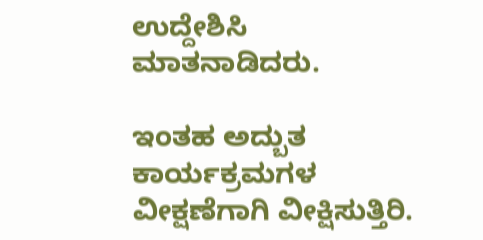ಉದ್ದೇಶಿಸಿ ಮಾತನಾಡಿದರು.

ಇಂತಹ ಅದ್ಬುತ ಕಾರ್ಯಕ್ರಮಗಳ  ವೀಕ್ಷಣೆಗಾಗಿ ವೀಕ್ಷಿಸುತ್ತಿರಿ.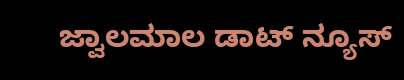ಜ್ವಾಲಮಾಲ ಡಾಟ್ ನ್ಯೂಸ್